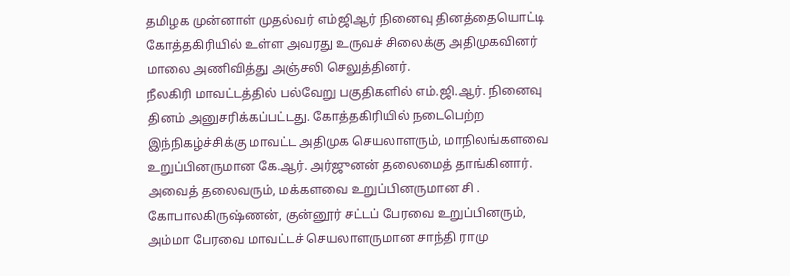தமிழக முன்னாள் முதல்வர் எம்ஜிஆர் நினைவு தினத்தையொட்டி கோத்தகிரியில் உள்ள அவரது உருவச் சிலைக்கு அதிமுகவினர் மாலை அணிவித்து அஞ்சலி செலுத்தினர்.
நீலகிரி மாவட்டத்தில் பல்வேறு பகுதிகளில் எம்.ஜி.ஆர். நினைவு தினம் அனுசரிக்கப்பட்டது. கோத்தகிரியில் நடைபெற்ற இந்நிகழ்ச்சிக்கு மாவட்ட அதிமுக செயலாளரும், மாநிலங்களவை உறுப்பினருமான கே.ஆர். அர்ஜுனன் தலைமைத் தாங்கினார். அவைத் தலைவரும், மக்களவை உறுப்பினருமான சி . கோபாலகிருஷ்ணன், குன்னூர் சட்டப் பேரவை உறுப்பினரும், அம்மா பேரவை மாவட்டச் செயலாளருமான சாந்தி ராமு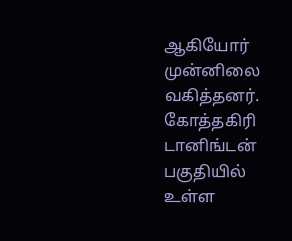ஆகியோர் முன்னிலை வகித்தனர். கோத்தகிரி டானிங்டன் பகுதியில் உள்ள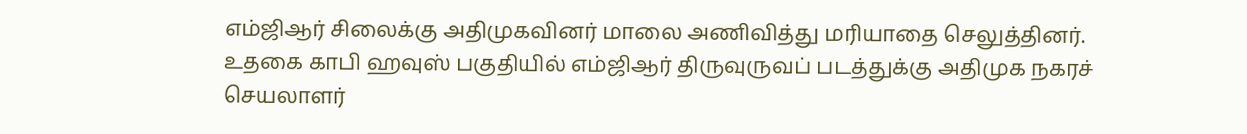எம்ஜிஆர் சிலைக்கு அதிமுகவினர் மாலை அணிவித்து மரியாதை செலுத்தினர்.
உதகை காபி ஹவுஸ் பகுதியில் எம்ஜிஆர் திருவுருவப் படத்துக்கு அதிமுக நகரச் செயலாளர்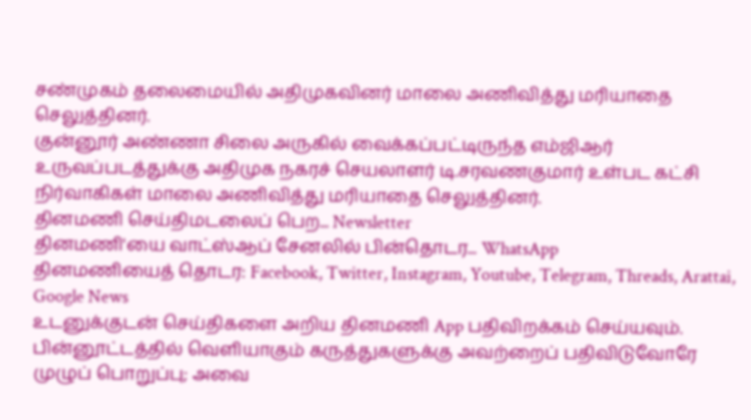சண்முகம் தலைமையில் அதிமுகவினர் மாலை அணிவித்து மரியாதை செலுத்தினர்.
குன்னூர் அண்ணா சிலை அருகில் வைக்கப்பட்டிருந்த எம்ஜிஆர் உருவப்படத்துக்கு அதிமுக நகரச் செயலாளர் டி.சரவணகுமார் உள்பட கட்சி நிர்வாகிகள் மாலை அணிவித்து மரியாதை செலுத்தினர்.
தினமணி செய்திமடலைப் பெற... Newsletter
தினமணி'யை வாட்ஸ்ஆப் சேனலில் பின்தொடர... WhatsApp
தினமணியைத் தொடர: Facebook, Twitter, Instagram, Youtube, Telegram, Threads, Arattai, Google News
உடனுக்குடன் செய்திகளை அறிய தினமணி App பதிவிறக்கம் செய்யவும்.
பின்னூட்டத்தில் வெளியாகும் கருத்துகளுக்கு அவற்றைப் பதிவிடுவோரே முழுப் பொறுப்பு; அவை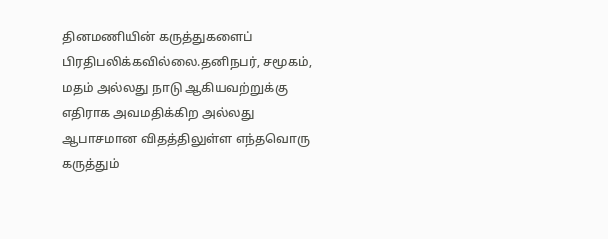தினமணியின் கருத்துகளைப் பிரதிபலிக்கவில்லை.தனிநபர், சமூகம், மதம் அல்லது நாடு ஆகியவற்றுக்கு எதிராக அவமதிக்கிற அல்லது ஆபாசமான விதத்திலுள்ள எந்தவொரு கருத்தும்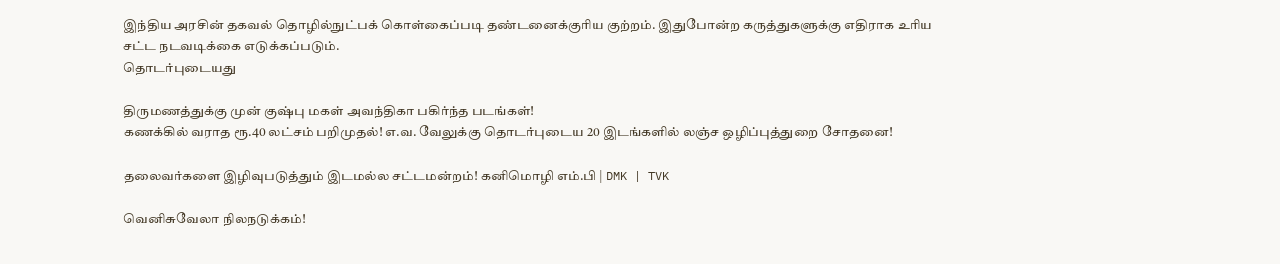இந்திய அரசின் தகவல் தொழில்நுட்பக் கொள்கைப்படி தண்டனைக்குரிய குற்றம். இதுபோன்ற கருத்துகளுக்கு எதிராக உரிய சட்ட நடவடிக்கை எடுக்கப்படும்.
தொடர்புடையது

திருமணத்துக்கு முன் குஷ்பு மகள் அவந்திகா பகிர்ந்த படங்கள்!
கணக்கில் வராத ரூ.40 லட்சம் பறிமுதல்! எ.வ. வேலுக்கு தொடர்புடைய 20 இடங்களில் லஞ்ச ஒழிப்புத்துறை சோதனை!

தலைவர்களை இழிவுபடுத்தும் இடமல்ல சட்டமன்றம்! கனிமொழி எம்.பி | DMK | TVK

வெனிசுவேலா நிலநடுக்கம்!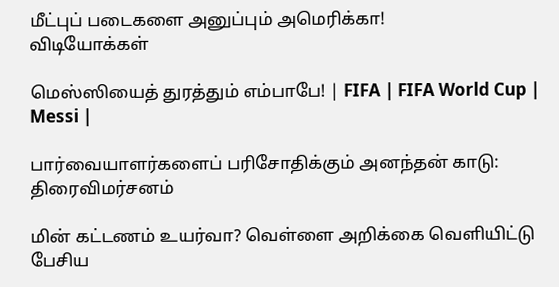மீட்புப் படைகளை அனுப்பும் அமெரிக்கா!
விடியோக்கள்

மெஸ்ஸியைத் துரத்தும் எம்பாபே! | FIFA | FIFA World Cup | Messi |

பார்வையாளர்களைப் பரிசோதிக்கும் அனந்தன் காடு: திரைவிமர்சனம்

மின் கட்டணம் உயர்வா? வெள்ளை அறிக்கை வெளியிட்டு பேசிய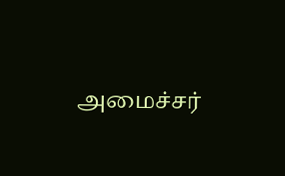அமைச்சர்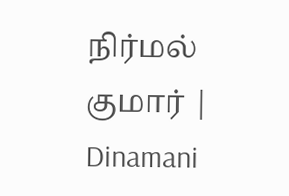நிர்மல் குமார் | Dinamani